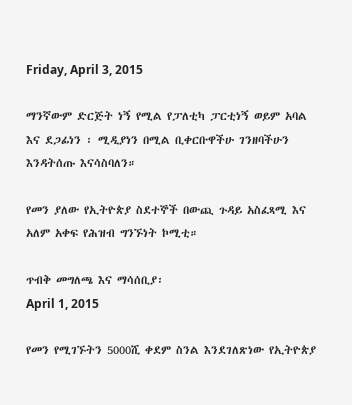Friday, April 3, 2015

ማንኛውም ድርጅት ነኝ የሚል የፓለቲካ ፓርቲነኝ ወይም አባል እና ደጋፊነን ፡ ሚዲያነን በሚል ቢቀርቡዋችሁ ገንዘባችሁን እንዳትሰጡ እናሳስባለን።

የመን ያለው የኢትዮጵያ ስደተኞች በውጪ ጉዳይ አስፈጻሚ እና አለም አቀፍ የሕዝብ ግንኙነት ኮሚቲ።

ጥብቅ መግለጫ እና ማሳሰቢያ፡
April 1, 2015

የመን የሚገኙትን 5000ሺ ቀደም ስንል እንደገለጽነው የኢትዮጵያ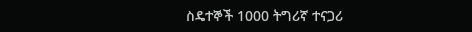ስዴተኞች 1000 ትግሪኛ ተናጋሪ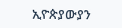ኢዮጵያውያን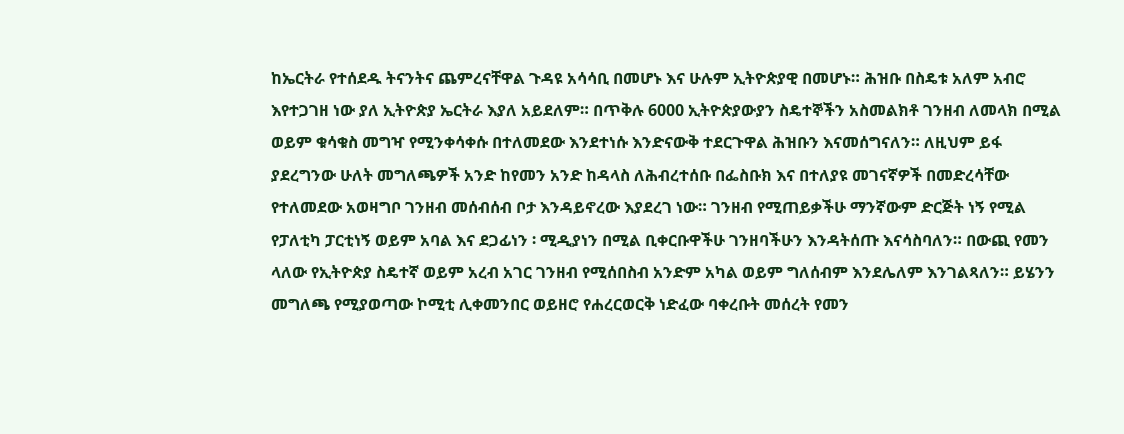ከኤርትራ የተሰደዱ ትናንትና ጨምረናቸዋል ጉዳዩ አሳሳቢ በመሆኑ እና ሁሉም ኢትዮጵያዊ በመሆኑ። ሕዝቡ በስዴቱ አለም አብሮ እየተጋገዘ ነው ያለ ኢትዮጵያ ኤርትራ እያለ አይደለም። በጥቅሉ 6000 ኢትዮጵያውያን ስዴተኞችን አስመልክቶ ገንዘብ ለመላክ በሚል  ወይም ቁሳቁስ መግዣ የሚንቀሳቀሱ በተለመደው እንደተነሱ እንድናውቅ ተደርጉዋል ሕዝቡን እናመሰግናለን። ለዚህም ይፋ ያደረግንው ሁለት መግለጫዎች አንድ ከየመን አንድ ከዳላስ ለሕብረተሰቡ በፌስቡክ እና በተለያዩ መገናኛዎች በመድረሳቸው የተለመደው አወዛግቦ ገንዘብ መሰብሰብ ቦታ እንዳይኖረው እያደረገ ነው። ገንዘብ የሚጠይቃችሁ ማንኛውም ድርጅት ነኝ የሚል የፓለቲካ ፓርቲነኝ ወይም አባል እና ደጋፊነን ፡ ሚዲያነን በሚል ቢቀርቡዋችሁ ገንዘባችሁን እንዳትሰጡ እናሳስባለን። በውጪ የመን ላለው የኢትዮጵያ ስዴተኛ ወይም አረብ አገር ገንዘብ የሚሰበስብ አንድም አካል ወይም ግለሰብም እንደሌለም እንገልጻለን። ይሄንን መግለጫ የሚያወጣው ኮሚቲ ሊቀመንበር ወይዘሮ የሐረርወርቅ ነድፈው ባቀረቡት መሰረት የመን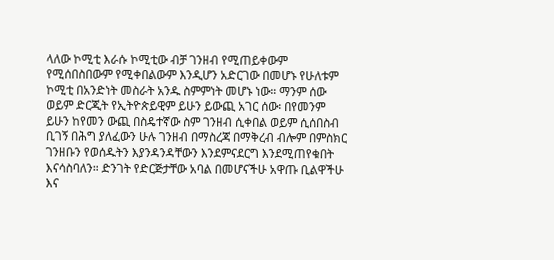ላለው ኮሚቲ እራሱ ኮሚቲው ብቻ ገንዘብ የሚጠይቀውም የሚሰበስበውም የሚቀበልውም እንዲሆን አድርገው በመሆኑ የሁለቱም ኮሚቲ በአንድነት መስራት አንዱ ስምምነት መሆኑ ነው። ማንም ሰው ወይም ድርጂት የኢትዮጵይዊም ይሁን ይውጪ አገር ሰው፡ በየመንም ይሁን ከየመን ውጪ በስዴተኛው ስም ገንዘብ ሲቀበል ወይም ሲሰበስብ ቢገኝ በሕግ ያለፈውን ሁሉ ገንዘብ በማስረጃ በማቅረብ ብሎም በምስክር ገንዘቡን የወሰዱትን እያንዳንዳቸውን እንደምናደርግ እንደሚጠየቁበት እናሳስባለን። ድንገት የድርጅታቸው አባል በመሆናችሁ አዋጡ ቢልዋችሁ እና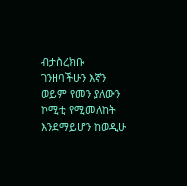ብታስረክቡ ገንዘባችሁን እኛን ወይም የመን ያለውን ኮሚቲ የሚመለከት እንደማይሆን ከወዲሁ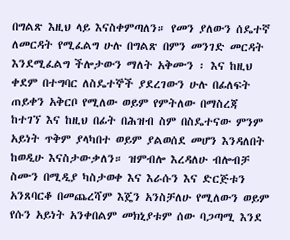በግልጽ እዚህ ላይ እናስቀምጣለን። የመን ያለውን ሰዴተኛ ለመርዳት የሚፈልግ ሁሉ በግልጽ በምን መንገድ መርዳት እንደሚፈልግ ችሎታውን ማለት አቅሙን ፡ እና ከዚህ ቀደም በተግባር ለስዴተኞች ያደረገውን ሁሉ በፊለፍት ጠይቀን አቅርቦ የሚለው ወይም የምትለው በማስረጃ ከተገኘ እና ከዚህ በፊት በሕዝብ ስም በስዴተናው ምንም አይነት ጥቅም ያላካበተ ወይም ያልወሰደ መሆን እንዳለበት ከወዲሁ እናስታውቃለን። ዝምብሎ እረዳለሁ ብሎብቻ ስሙን በሚዲያ ካስታወቀ እና እራሱን እና ድርጅቱን አንጸባርቆ በመጨረሻም እጄን አንስቻለሁ የሚለውን ወይም የሱን አይነት አንቀበልም መክኒያቱም ሰው ባጋጣሚ እንደ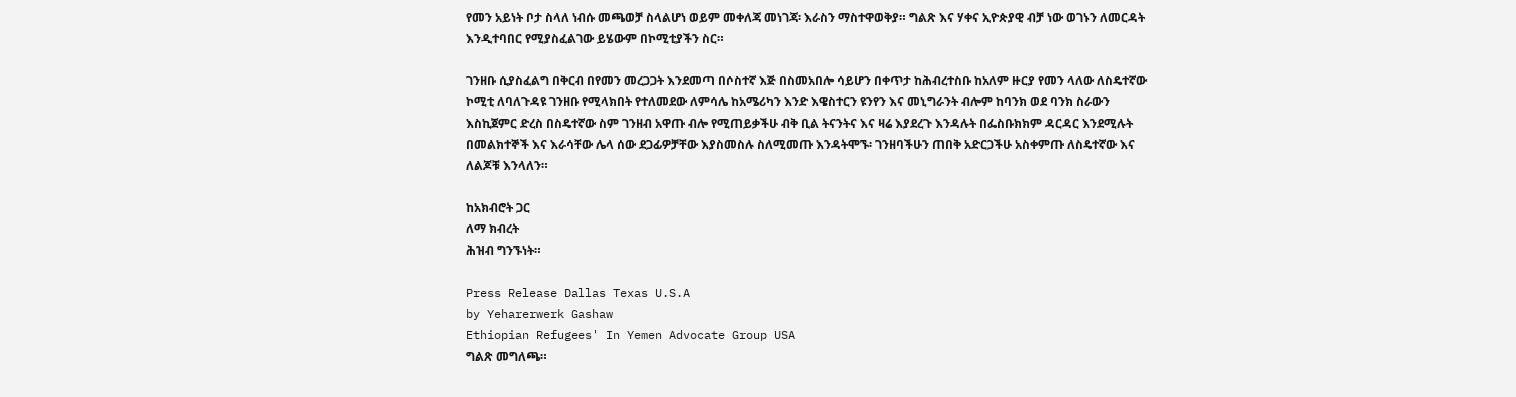የመን አይነት ቦታ ስላለ ነብሱ መጫወቻ ስላልሆነ ወይም መቀለጃ መነገጃ፡ እራስን ማስተዋወቅያ። ግልጽ እና ሃቀና ኢዮጵያዊ ብቻ ነው ወገኑን ለመርዳት እንዲተባበር የሚያስፈልገው ይሄውም በኮሚቲያችን ስር።

ገንዘቡ ሲያስፈልግ በቅርብ በየመን መረጋጋት እንደመጣ በሶስተኛ እጅ በስመአበሎ ሳይሆን በቀጥታ ከሕብረተስቡ ከአለም ዙርያ የመን ላለው ለስዴተኛው ኮሚቲ ለባለጉዳዩ ገንዘቡ የሚላክበት የተለመደው ለምሳሌ ከአሜሪካን እንድ እዌስተርን ዩንየን እና መኒግራንት ብሎም ከባንክ ወደ ባንክ ስራውን እስኪጀምር ድረስ በስዴተኛው ስም ገንዘብ አዋጡ ብሎ የሚጠይቃችሁ ብቅ ቢል ትናንትና እና ዛሬ እያደረጉ እንዳሉት በፌስቡክክም ዳርዳር እንደሚሉት በመልክተኞች እና እራሳቸው ሌላ ሰው ደጋፊዎቻቸው እያስመስሉ ስለሚመጡ እንዳትሞኙ፡ ገንዘባችሁን ጠበቅ አድርጋችሁ አስቀምጡ ለስዴተኛው እና ለልጆቹ እንላለን።

ከአክብሮት ጋር
ለማ ክብረት
ሕዝብ ግንኙነት።

Press Release Dallas Texas U.S.A
by Yeharerwerk Gashaw
Ethiopian Refugees' In Yemen Advocate Group USA
ግልጽ መግለጫ።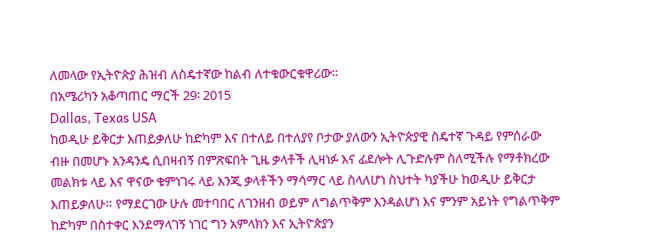ለመላው የኢትዮጵያ ሕዝብ ለስዴተኛው ከልብ ለተቁውርቁዋሪው።
በአሜሪካን አቆጣጠር ማርች 29፡ 2015
Dallas, Texas USA
ከወዲሁ ይቅርታ እጠይቃለሁ ከድካም እና በተለይ በተለያየ ቦታው ያለውን ኢትዮጵያዊ ስዴተኛ ጉዳይ የምሰራው ብዙ በመሆኑ አንዳንዴ ሲበዛብኝ በምጽፍበት ጊዜ ቃላቶች ሊዛነፉ እና ፊደሎት ሊጉድሉም ስለሚችሉ የማቶክረው መልክቱ ላይ እና ዋናው ቁምነገሩ ላይ እንጂ ቃላቶችን ማሳማር ላይ ስላለሆነ ስህተት ካያችሁ ከወዲሁ ይቅርታ እጠይቃለሁ። የማደርገው ሁሉ መተባበር ለገንዘብ ወይም ለግልጥቅም እንዳልሆነ እና ምንም አይነት የግልጥቅም ከድካም በስተቀር እንደማላገኝ ነገር ግን አምላክን እና ኢትዮጵያን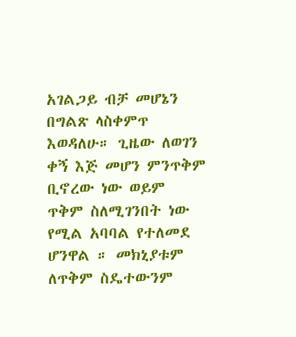አገልጋይ ብቻ መሆኔን በግልጽ ላስቀምጥ እወዳለሁ። ጊዜው ለወገን ቀኝ እጅ መሆን ምንጥቅም ቢኖረው ነው ወይም ጥቅም ስለሚገንበት ነው የሚል አባባል የተለመደ ሆንዋል ። መክኒያቱም ለጥቅም ስዴተውንም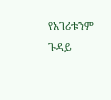የአገሪቱንም ጉዳይ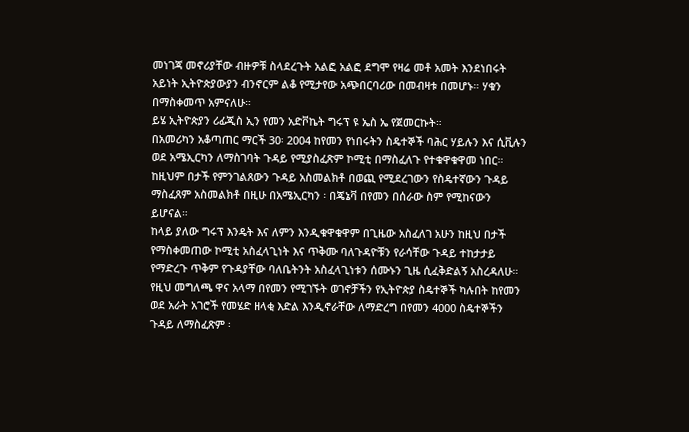መነገጃ መኖሪያቸው ብዙዎቹ ስላደረጉት አልፎ አልፎ ደግሞ የዛሬ መቶ አመት እንደነበሩት አይነት ኢትዮጵያውያን ብንኖርም ልቆ የሚታየው አጭበርባሪው በመብዛቱ በመሆኑ። ሃቁን በማስቀመጥ አምናለሁ።
ይሄ ኢትዮጵያን ሪፊጂስ ኢን የመን አድቮኬት ግሩፕ ዩ ኤስ ኤ የጀመርኩት።
በአመሪካን አቆጣጠር ማርች 30፡ 2004 ከየመን የነበሩትን ስዴተኞች ባሕር ሃይሉን እና ሲቪሉን ወደ አሜኢርካን ለማስገባት ጉዳይ የሚያስፈጽም ኮሚቲ በማስፈለጉ የተቁዋቁዋመ ነበር። ከዚህም በታች የምንገልጸውን ጉዳይ አስመልክቶ በወጪ የሚደረገውን የስዴተኛውን ጉዳይ ማስፈጸም አስመልክቶ በዚሁ በአሜኢርካን ፡ በጄኔቫ በየመን በሰራው ስም የሚከናውን ይሆናል።
ከላይ ያለው ግሩፕ እንዴት እና ለምን እንዲቁዋቁዋም በጊዜው አስፈለገ አሁን ከዚህ በታች የማስቀመጠው ኮሚቲ አስፈላጊነት እና ጥቅሙ ባለጉዳዮቹን የራሳቸው ጉዳይ ተከታታይ የማድረጉ ጥቅም የጉዳያቸው ባለቤትንት አስፈላጊነቱን ሰሙኑን ጊዜ ሲፈቅድልኝ አስረዳለሁ።
የዚህ መግለጫ ዋና አላማ በየመን የሚገኙት ወገኖቻችን የኢትዮጵያ ስዴተኞች ካሉበት ከየመን ወደ አራት አገሮች የመሄድ ዘላቂ እድል እንዲኖራቸው ለማድረግ በየመን 4000 ስዴተኞችን ጉዳይ ለማስፈጽም ፡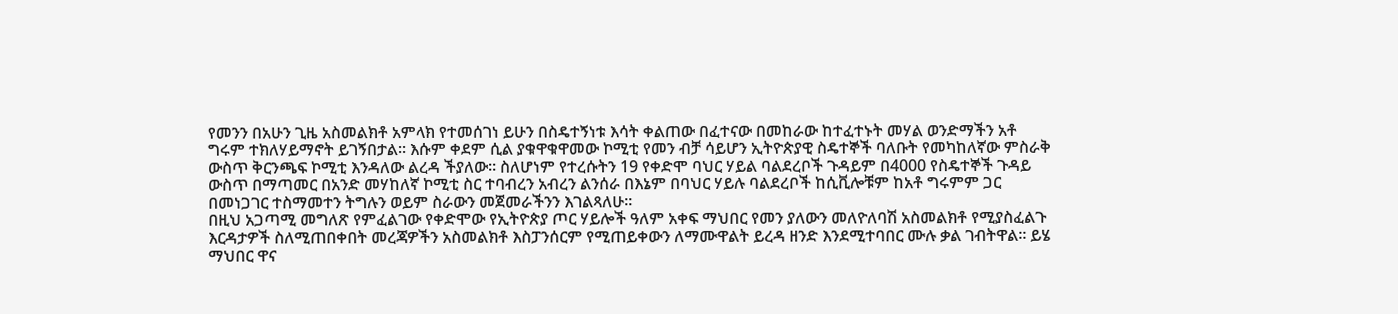የመንን በአሁን ጊዜ አስመልክቶ አምላክ የተመሰገነ ይሁን በስዴተኝነቱ እሳት ቀልጠው በፈተናው በመከራው ከተፈተኑት መሃል ወንድማችን አቶ ግሩም ተክለሃይማኖት ይገኝበታል። እሱም ቀደም ሲል ያቁዋቁዋመው ኮሚቲ የመን ብቻ ሳይሆን ኢትዮጵያዊ ስዴተኞች ባለቡት የመካከለኛው ምስራቅ ውስጥ ቅርንጫፍ ኮሚቲ እንዳለው ልረዳ ችያለው። ስለሆነም የተረሱትን 19 የቀድሞ ባህር ሃይል ባልደረቦች ጉዳይም በ4000 የስዴተኞች ጉዳይ ውስጥ በማጣመር በአንድ መሃከለኛ ኮሚቲ ስር ተባብረን አብረን ልንሰራ በእኔም በባህር ሃይሉ ባልደረቦች ከሲቪሎቹም ከአቶ ግሩምም ጋር በመነጋገር ተስማመተን ትግሉን ወይም ስራውን መጀመራችንን እገልጻለሁ።
በዚህ አጋጣሚ መግለጽ የምፈልገው የቀድሞው የኢትዮጵያ ጦር ሃይሎች ዓለም አቀፍ ማህበር የመን ያለውን መለዮለባሽ አስመልክቶ የሚያስፈልጉ እርዳታዎች ስለሚጠበቀበት መረጃዎችን አስመልክቶ እስፓንሰርም የሚጠይቀውን ለማሙዋልት ይረዳ ዘንድ እንደሚተባበር ሙሉ ቃል ገብትዋል። ይሄ ማህበር ዋና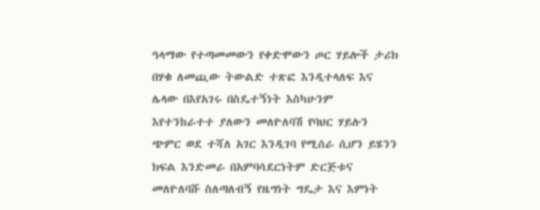ዓላማው የተጣመመውን የቀድሞውን ጦር ሃይሎች ታሪክ በሃቁ ለመጪው ትውልድ ተጽፎ እንዲተላለፍ እና ሌላው በእየአገሩ በስዴተኝነት እስካሁንም እየተንከራተተ ያለውን መለዮለባሽ የባህር ሃይሉን ጭምር ወደ ተሻለ አገር እንዲገባ የሚሰራ ሲሆን ይሄንን ክፍል እንድመራ በአምባሳደርነትም ድርጅቱና መለዮለባሹ ስለጣለብኝ የዜግነት ግዴታ እና እምነት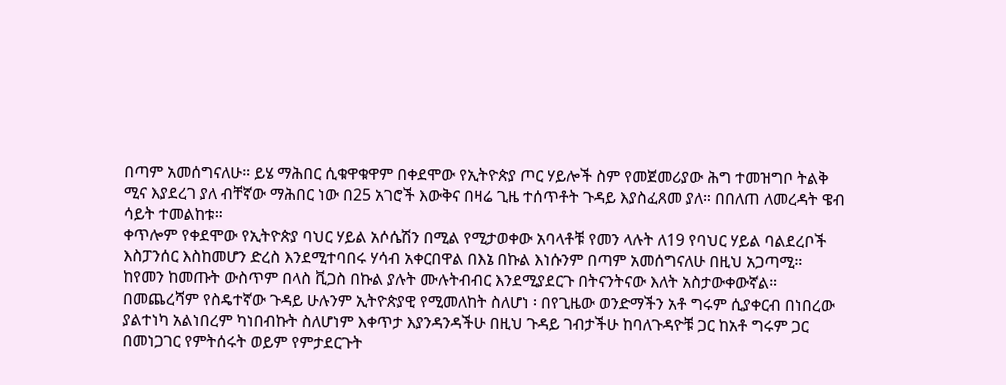በጣም አመሰግናለሁ። ይሄ ማሕበር ሲቁዋቁዋም በቀደሞው የኢትዮጵያ ጦር ሃይሎች ስም የመጀመሪያው ሕግ ተመዝግቦ ትልቅ ሚና እያደረገ ያለ ብቸኛው ማሕበር ነው በ25 አገሮች እውቅና በዛሬ ጊዜ ተሰጥቶት ጉዳይ እያስፈጸመ ያለ። በበለጠ ለመረዳት ዌብ ሳይት ተመልከቱ።
ቀጥሎም የቀደሞው የኢትዮጵያ ባህር ሃይል አሶሴሽን በሚል የሚታወቀው አባላቶቹ የመን ላሉት ለ19 የባህር ሃይል ባልደረቦች እስፓንሰር እስከመሆን ድረስ እንደሚተባበሩ ሃሳብ አቀርበዋል በእኔ በኩል እነሱንም በጣም አመሰግናለሁ በዚህ አጋጣሚ።
ከየመን ከመጡት ውስጥም በላስ ቪጋስ በኩል ያሉት ሙሉትብብር እንደሚያደርጉ በትናንትናው እለት አስታውቀውኛል።
በመጨረሻም የስዴተኛው ጉዳይ ሁሉንም ኢትዮጵያዊ የሚመለከት ስለሆነ ፡ በየጊዜው ወንድማችን አቶ ግሩም ሲያቀርብ በነበረው ያልተነካ አልነበረም ካነበብኩት ስለሆነም እቀጥታ እያንዳንዳችሁ በዚህ ጉዳይ ገብታችሁ ከባለጉዳዮቹ ጋር ከአቶ ግሩም ጋር በመነጋገር የምትሰሩት ወይም የምታደርጉት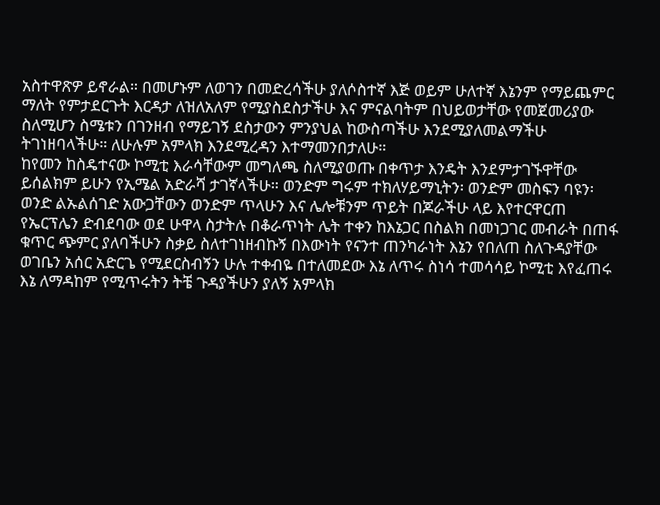አስተዋጽዎ ይኖራል። በመሆኑም ለወገን በመድረሳችሁ ያለሶስተኛ እጅ ወይም ሁለተኛ እኔንም የማይጨምር ማለት የምታደርጉት እርዳታ ለዝለአለም የሚያስደስታችሁ እና ምናልባትም በህይወታቸው የመጀመሪያው ስለሚሆን ስሜቱን በገንዘብ የማይገኝ ደስታውን ምንያህል ከውስጣችሁ እንደሚያለመልማችሁ ትገነዘባላችሁ። ለሁሉም አምላክ እንደሚረዳን እተማመንበታለሁ።
ከየመን ከስዴተናው ኮሚቲ እራሳቸውም መግለጫ ስለሚያወጡ በቀጥታ እንዴት እንደምታገኙዋቸው ይሰልክም ይሁን የኢሜል አድራሻ ታገኛላችሁ። ወንድም ግሩም ተክለሃይማኒትን፡ ወንድም መስፍን ባዩን፡ ወንድ ልኡልሰገድ አውጋቸውን ወንድም ጥላሁን እና ሌሎቹንም ጥይት በጆራችሁ ላይ እየተርዋርጠ የኤርፕሌን ድብደባው ወደ ሁዋላ ስታትሉ በቆራጥነት ሌት ተቀን ከእኔጋር በስልክ በመነጋገር መብራት በጠፋ ቁጥር ጭምር ያለባችሁን ስቃይ ስለተገነዘብኩኝ በእውነት የናንተ ጠንካራነት እኔን የበለጠ ስለጉዳያቸው ወገቤን አሰር አድርጌ የሚደርስብኝን ሁሉ ተቀብዬ በተለመደው እኔ ለጥሩ ስነሳ ተመሳሳይ ኮሚቲ እየፈጠሩ እኔ ለማዳከም የሚጥሩትን ትቼ ጉዳያችሁን ያለኝ አምላክ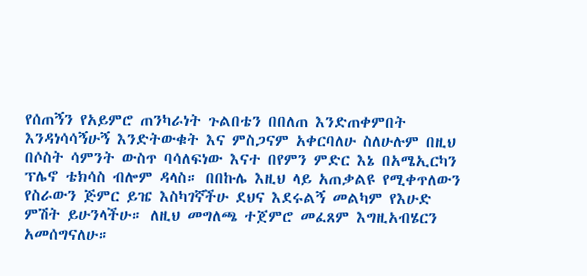የሰጠኝን የአይምሮ ጠንካራነት ጉልበቴን በበለጠ እንድጠቀምበት እንዳነሳሳኝሁኝ እንድትውቁት እና ምስጋናም አቀርባለሁ ስለሁሉም በዚህ በሶስት ሳምንት ውስጥ ባሳለፍነው እናተ በየምን ምድር እኔ በአሜኢርካን ፕሌኖ ቴክሳስ ብሎም ዳላስ። በበኩሌ እዚህ ላይ አጠቃልዩ የሚቀጥለውን የስራውን ጅምር ይዤ እስካገኛችሁ ደህና እደሩልኝ መልካም የእሁድ ምሽት ይሁንላችሁ። ለዚህ መግለጫ ተጀምሮ መፈጸም እግዚአብሄርን አመሰግናለሁ።